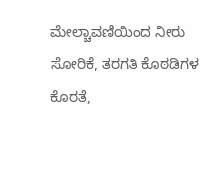ಮೇಲ್ಚಾವಣಿಯಿಂದ ನೀರು ಸೋರಿಕೆ, ತರಗತಿ ಕೊಠಡಿಗಳ ಕೊರತೆ,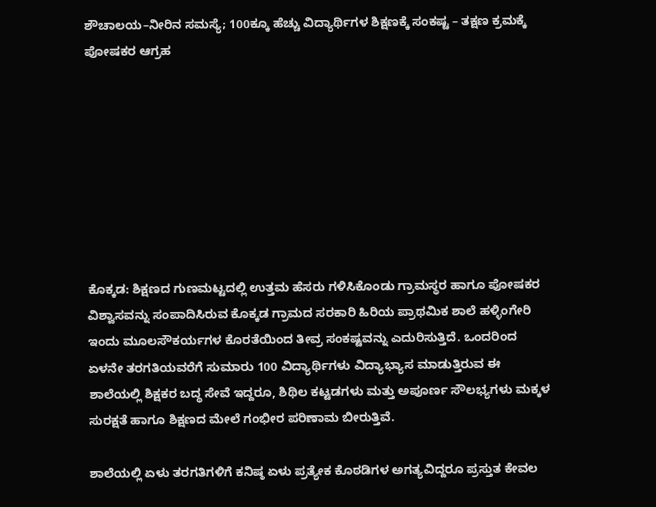ಶೌಚಾಲಯ–ನೀರಿನ ಸಮಸ್ಯೆ; 100ಕ್ಕೂ ಹೆಚ್ಚು ವಿದ್ಯಾರ್ಥಿಗಳ ಶಿಕ್ಷಣಕ್ಕೆ ಸಂಕಷ್ಟ – ತಕ್ಷಣ ಕ್ರಮಕ್ಕೆ ಪೋಷಕರ ಆಗ್ರಹ








ಕೊಕ್ಕಡ: ಶಿಕ್ಷಣದ ಗುಣಮಟ್ಟದಲ್ಲಿ ಉತ್ತಮ ಹೆಸರು ಗಳಿಸಿಕೊಂಡು ಗ್ರಾಮಸ್ಥರ ಹಾಗೂ ಪೋಷಕರ ವಿಶ್ವಾಸವನ್ನು ಸಂಪಾದಿಸಿರುವ ಕೊಕ್ಕಡ ಗ್ರಾಮದ ಸರಕಾರಿ ಹಿರಿಯ ಪ್ರಾಥಮಿಕ ಶಾಲೆ ಹಳ್ಳಿಂಗೇರಿ ಇಂದು ಮೂಲಸೌಕರ್ಯಗಳ ಕೊರತೆಯಿಂದ ತೀವ್ರ ಸಂಕಷ್ಟವನ್ನು ಎದುರಿಸುತ್ತಿದೆ. ಒಂದರಿಂದ ಏಳನೇ ತರಗತಿಯವರೆಗೆ ಸುಮಾರು 100 ವಿದ್ಯಾರ್ಥಿಗಳು ವಿದ್ಯಾಭ್ಯಾಸ ಮಾಡುತ್ತಿರುವ ಈ ಶಾಲೆಯಲ್ಲಿ ಶಿಕ್ಷಕರ ಬದ್ಧ ಸೇವೆ ಇದ್ದರೂ, ಶಿಥಿಲ ಕಟ್ಟಡಗಳು ಮತ್ತು ಅಪೂರ್ಣ ಸೌಲಭ್ಯಗಳು ಮಕ್ಕಳ ಸುರಕ್ಷತೆ ಹಾಗೂ ಶಿಕ್ಷಣದ ಮೇಲೆ ಗಂಭೀರ ಪರಿಣಾಮ ಬೀರುತ್ತಿವೆ.

ಶಾಲೆಯಲ್ಲಿ ಏಳು ತರಗತಿಗಳಿಗೆ ಕನಿಷ್ಠ ಏಳು ಪ್ರತ್ಯೇಕ ಕೊಠಡಿಗಳ ಅಗತ್ಯವಿದ್ದರೂ ಪ್ರಸ್ತುತ ಕೇವಲ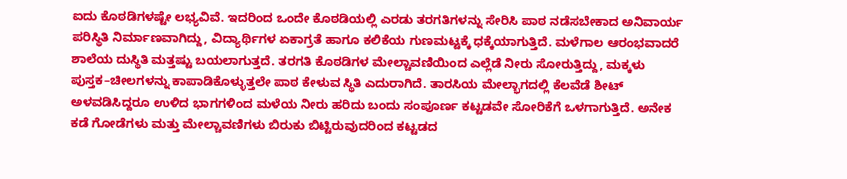ಐದು ಕೊಠಡಿಗಳಷ್ಟೇ ಲಭ್ಯವಿವೆ. ಇದರಿಂದ ಒಂದೇ ಕೊಠಡಿಯಲ್ಲಿ ಎರಡು ತರಗತಿಗಳನ್ನು ಸೇರಿಸಿ ಪಾಠ ನಡೆಸಬೇಕಾದ ಅನಿವಾರ್ಯ ಪರಿಸ್ಥಿತಿ ನಿರ್ಮಾಣವಾಗಿದ್ದು, ವಿದ್ಯಾರ್ಥಿಗಳ ಏಕಾಗ್ರತೆ ಹಾಗೂ ಕಲಿಕೆಯ ಗುಣಮಟ್ಟಕ್ಕೆ ಧಕ್ಕೆಯಾಗುತ್ತಿದೆ. ಮಳೆಗಾಲ ಆರಂಭವಾದರೆ ಶಾಲೆಯ ದುಸ್ಥಿತಿ ಮತ್ತಷ್ಟು ಬಯಲಾಗುತ್ತದೆ. ತರಗತಿ ಕೊಠಡಿಗಳ ಮೇಲ್ಚಾವಣಿಯಿಂದ ಎಲ್ಲೆಡೆ ನೀರು ಸೋರುತ್ತಿದ್ದು, ಮಕ್ಕಳು ಪುಸ್ತಕ–ಚೀಲಗಳನ್ನು ಕಾಪಾಡಿಕೊಳ್ಳುತ್ತಲೇ ಪಾಠ ಕೇಳುವ ಸ್ಥಿತಿ ಎದುರಾಗಿದೆ. ತಾರಸಿಯ ಮೇಲ್ಭಾಗದಲ್ಲಿ ಕೆಲವೆಡೆ ಶೀಟ್ ಅಳವಡಿಸಿದ್ದರೂ ಉಳಿದ ಭಾಗಗಳಿಂದ ಮಳೆಯ ನೀರು ಹರಿದು ಬಂದು ಸಂಪೂರ್ಣ ಕಟ್ಟಡವೇ ಸೋರಿಕೆಗೆ ಒಳಗಾಗುತ್ತಿದೆ. ಅನೇಕ ಕಡೆ ಗೋಡೆಗಳು ಮತ್ತು ಮೇಲ್ಚಾವಣಿಗಳು ಬಿರುಕು ಬಿಟ್ಟಿರುವುದರಿಂದ ಕಟ್ಟಡದ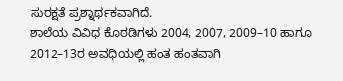ಸುರಕ್ಷತೆ ಪ್ರಶ್ನಾರ್ಥಕವಾಗಿದೆ.
ಶಾಲೆಯ ವಿವಿಧ ಕೊಠಡಿಗಳು 2004, 2007, 2009–10 ಹಾಗೂ 2012–13ರ ಅವಧಿಯಲ್ಲಿ ಹಂತ ಹಂತವಾಗಿ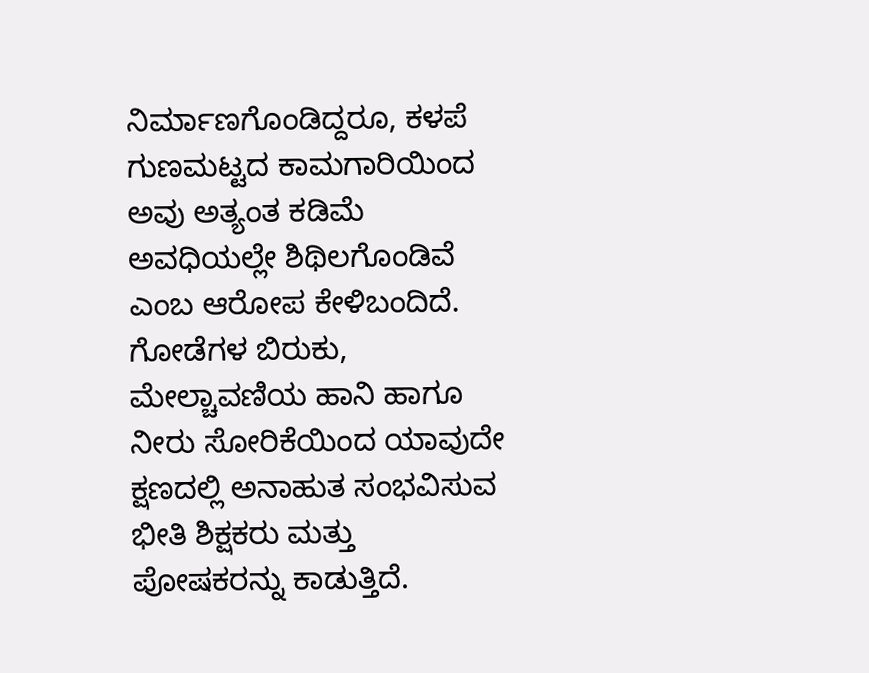ನಿರ್ಮಾಣಗೊಂಡಿದ್ದರೂ, ಕಳಪೆ ಗುಣಮಟ್ಟದ ಕಾಮಗಾರಿಯಿಂದ ಅವು ಅತ್ಯಂತ ಕಡಿಮೆ ಅವಧಿಯಲ್ಲೇ ಶಿಥಿಲಗೊಂಡಿವೆ ಎಂಬ ಆರೋಪ ಕೇಳಿಬಂದಿದೆ. ಗೋಡೆಗಳ ಬಿರುಕು, ಮೇಲ್ಚಾವಣಿಯ ಹಾನಿ ಹಾಗೂ ನೀರು ಸೋರಿಕೆಯಿಂದ ಯಾವುದೇ ಕ್ಷಣದಲ್ಲಿ ಅನಾಹುತ ಸಂಭವಿಸುವ ಭೀತಿ ಶಿಕ್ಷಕರು ಮತ್ತು ಪೋಷಕರನ್ನು ಕಾಡುತ್ತಿದೆ.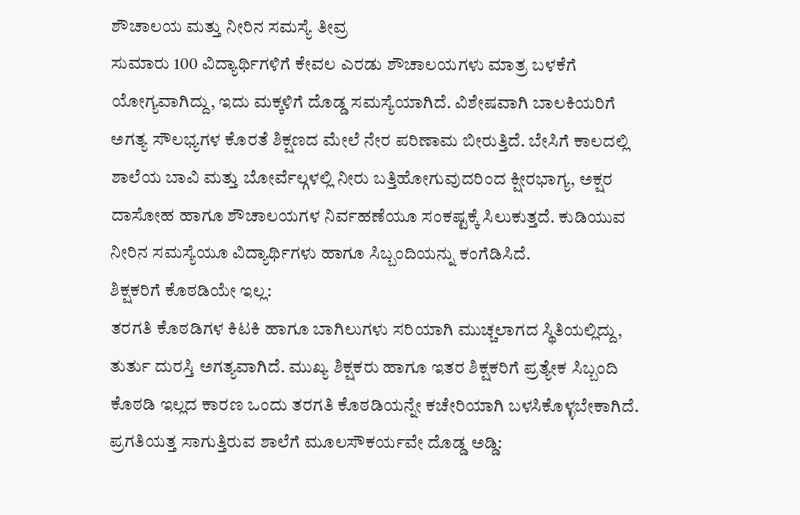ಶೌಚಾಲಯ ಮತ್ತು ನೀರಿನ ಸಮಸ್ಯೆ ತೀವ್ರ
ಸುಮಾರು 100 ವಿದ್ಯಾರ್ಥಿಗಳಿಗೆ ಕೇವಲ ಎರಡು ಶೌಚಾಲಯಗಳು ಮಾತ್ರ ಬಳಕೆಗೆ ಯೋಗ್ಯವಾಗಿದ್ದು, ಇದು ಮಕ್ಕಳಿಗೆ ದೊಡ್ಡ ಸಮಸ್ಯೆಯಾಗಿದೆ. ವಿಶೇಷವಾಗಿ ಬಾಲಕಿಯರಿಗೆ ಅಗತ್ಯ ಸೌಲಭ್ಯಗಳ ಕೊರತೆ ಶಿಕ್ಷಣದ ಮೇಲೆ ನೇರ ಪರಿಣಾಮ ಬೀರುತ್ತಿದೆ. ಬೇಸಿಗೆ ಕಾಲದಲ್ಲಿ ಶಾಲೆಯ ಬಾವಿ ಮತ್ತು ಬೋರ್ವೆಲ್ಗಳಲ್ಲಿ ನೀರು ಬತ್ತಿಹೋಗುವುದರಿಂದ ಕ್ಷೀರಭಾಗ್ಯ, ಅಕ್ಷರ ದಾಸೋಹ ಹಾಗೂ ಶೌಚಾಲಯಗಳ ನಿರ್ವಹಣೆಯೂ ಸಂಕಷ್ಟಕ್ಕೆ ಸಿಲುಕುತ್ತದೆ. ಕುಡಿಯುವ ನೀರಿನ ಸಮಸ್ಯೆಯೂ ವಿದ್ಯಾರ್ಥಿಗಳು ಹಾಗೂ ಸಿಬ್ಬಂದಿಯನ್ನು ಕಂಗೆಡಿಸಿದೆ.
ಶಿಕ್ಷಕರಿಗೆ ಕೊಠಡಿಯೇ ಇಲ್ಲ:
ತರಗತಿ ಕೊಠಡಿಗಳ ಕಿಟಕಿ ಹಾಗೂ ಬಾಗಿಲುಗಳು ಸರಿಯಾಗಿ ಮುಚ್ಚಲಾಗದ ಸ್ಥಿತಿಯಲ್ಲಿದ್ದು, ತುರ್ತು ದುರಸ್ತಿ ಅಗತ್ಯವಾಗಿದೆ. ಮುಖ್ಯ ಶಿಕ್ಷಕರು ಹಾಗೂ ಇತರ ಶಿಕ್ಷಕರಿಗೆ ಪ್ರತ್ಯೇಕ ಸಿಬ್ಬಂದಿ ಕೊಠಡಿ ಇಲ್ಲದ ಕಾರಣ ಒಂದು ತರಗತಿ ಕೊಠಡಿಯನ್ನೇ ಕಚೇರಿಯಾಗಿ ಬಳಸಿಕೊಳ್ಳಬೇಕಾಗಿದೆ.
ಪ್ರಗತಿಯತ್ತ ಸಾಗುತ್ತಿರುವ ಶಾಲೆಗೆ ಮೂಲಸೌಕರ್ಯವೇ ದೊಡ್ಡ ಅಡ್ಡಿ: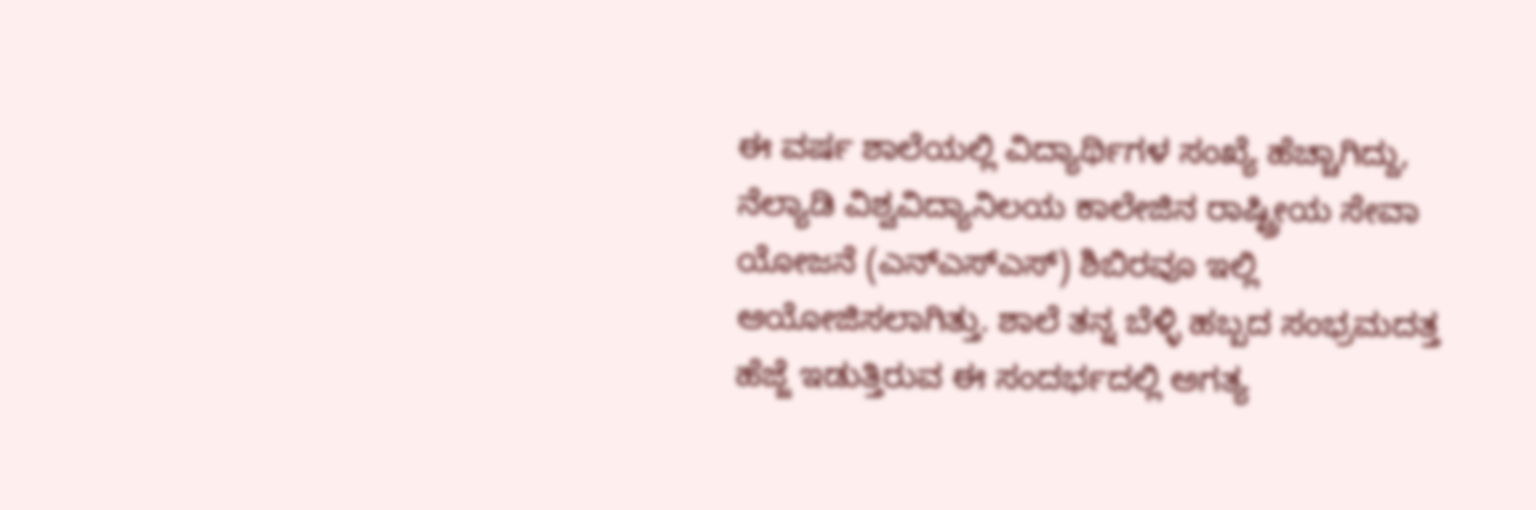ಈ ವರ್ಷ ಶಾಲೆಯಲ್ಲಿ ವಿದ್ಯಾರ್ಥಿಗಳ ಸಂಖ್ಯೆ ಹೆಚ್ಚಾಗಿದ್ದು, ನೆಲ್ಯಾಡಿ ವಿಶ್ವವಿದ್ಯಾನಿಲಯ ಕಾಲೇಜಿನ ರಾಷ್ಟ್ರೀಯ ಸೇವಾ ಯೋಜನೆ (ಎನ್ಎಸ್ಎಸ್) ಶಿಬಿರವೂ ಇಲ್ಲಿ ಆಯೋಜಿಸಲಾಗಿತ್ತು. ಶಾಲೆ ತನ್ನ ಬೆಳ್ಳಿ ಹಬ್ಬದ ಸಂಭ್ರಮದತ್ತ ಹೆಜ್ಜೆ ಇಡುತ್ತಿರುವ ಈ ಸಂದರ್ಭದಲ್ಲಿ ಅಗತ್ಯ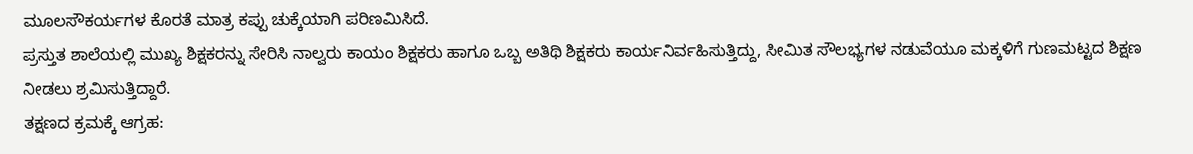ಮೂಲಸೌಕರ್ಯಗಳ ಕೊರತೆ ಮಾತ್ರ ಕಪ್ಪು ಚುಕ್ಕೆಯಾಗಿ ಪರಿಣಮಿಸಿದೆ.
ಪ್ರಸ್ತುತ ಶಾಲೆಯಲ್ಲಿ ಮುಖ್ಯ ಶಿಕ್ಷಕರನ್ನು ಸೇರಿಸಿ ನಾಲ್ವರು ಕಾಯಂ ಶಿಕ್ಷಕರು ಹಾಗೂ ಒಬ್ಬ ಅತಿಥಿ ಶಿಕ್ಷಕರು ಕಾರ್ಯನಿರ್ವಹಿಸುತ್ತಿದ್ದು, ಸೀಮಿತ ಸೌಲಭ್ಯಗಳ ನಡುವೆಯೂ ಮಕ್ಕಳಿಗೆ ಗುಣಮಟ್ಟದ ಶಿಕ್ಷಣ ನೀಡಲು ಶ್ರಮಿಸುತ್ತಿದ್ದಾರೆ.
ತಕ್ಷಣದ ಕ್ರಮಕ್ಕೆ ಆಗ್ರಹ: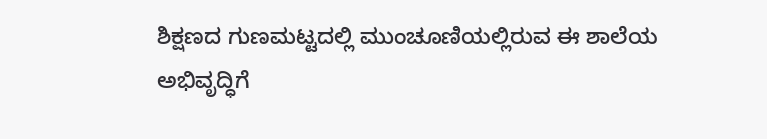ಶಿಕ್ಷಣದ ಗುಣಮಟ್ಟದಲ್ಲಿ ಮುಂಚೂಣಿಯಲ್ಲಿರುವ ಈ ಶಾಲೆಯ ಅಭಿವೃದ್ಧಿಗೆ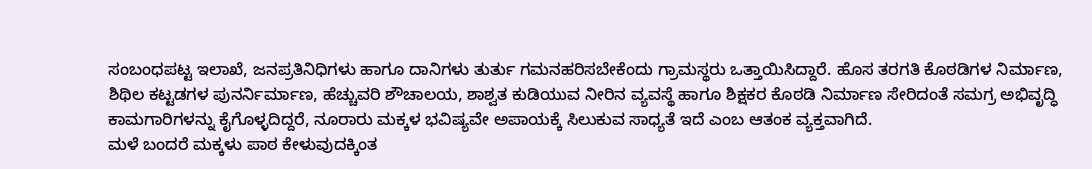ಸಂಬಂಧಪಟ್ಟ ಇಲಾಖೆ, ಜನಪ್ರತಿನಿಧಿಗಳು ಹಾಗೂ ದಾನಿಗಳು ತುರ್ತು ಗಮನಹರಿಸಬೇಕೆಂದು ಗ್ರಾಮಸ್ಥರು ಒತ್ತಾಯಿಸಿದ್ದಾರೆ. ಹೊಸ ತರಗತಿ ಕೊಠಡಿಗಳ ನಿರ್ಮಾಣ, ಶಿಥಿಲ ಕಟ್ಟಡಗಳ ಪುನರ್ನಿರ್ಮಾಣ, ಹೆಚ್ಚುವರಿ ಶೌಚಾಲಯ, ಶಾಶ್ವತ ಕುಡಿಯುವ ನೀರಿನ ವ್ಯವಸ್ಥೆ ಹಾಗೂ ಶಿಕ್ಷಕರ ಕೊಠಡಿ ನಿರ್ಮಾಣ ಸೇರಿದಂತೆ ಸಮಗ್ರ ಅಭಿವೃದ್ಧಿ ಕಾಮಗಾರಿಗಳನ್ನು ಕೈಗೊಳ್ಳದಿದ್ದರೆ, ನೂರಾರು ಮಕ್ಕಳ ಭವಿಷ್ಯವೇ ಅಪಾಯಕ್ಕೆ ಸಿಲುಕುವ ಸಾಧ್ಯತೆ ಇದೆ ಎಂಬ ಆತಂಕ ವ್ಯಕ್ತವಾಗಿದೆ.
ಮಳೆ ಬಂದರೆ ಮಕ್ಕಳು ಪಾಠ ಕೇಳುವುದಕ್ಕಿಂತ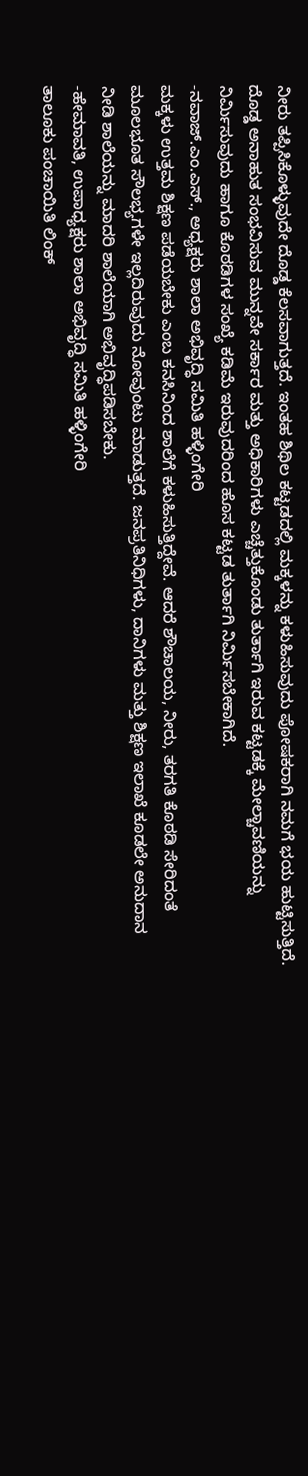ನೀರು ತಪ್ಪಿಸಿಕೊಳ್ಳುವುದೇ ದೊಡ್ಡ ಕೆಲಸವಾಗುತ್ತದೆ. ಇಂತಹ ಶಿಥಿಲ ಕಟ್ಟಡದಲ್ಲಿ ಮಕ್ಕಳನ್ನು ಕಳುಹಿಸುವುದು ಪೋಷಕರಾಗಿ ನಮಗೆ ಭಯ ಹುಟ್ಟಿಸುತ್ತಿದೆ. ದೊಡ್ಡ ಅನಾಹುತ ಸಂಭವಿಸುವ ಮುನ್ನವೇ ಸರ್ಕಾರ ಮತ್ತು ಅಧಿಕಾರಿಗಳು ಎಚ್ಚೆತ್ತುಕೊಂಡು ತುರ್ತಾಗಿ ಇರುವ ಕಟ್ಟಡಕ್ಕೆ ಮೇಲ್ಚಾವಣಿಯನ್ನು ನಿರ್ಮಿಸುವುದು ಹಾಗೂ ಕೊಠಡಿಗಳ ಸಂಖ್ಯೆ ಕಡಿಮೆ ಇರುವುದರಿಂದ ಹೊಸ ಕಟ್ಟಡ ತುರ್ತಾಗಿ ನಿರ್ಮಿಸಬೇಕಾಗಿದೆ.
-ನವಾಜ್.ಎಂ.ಎಸ್., ಅಧ್ಯಕ್ಷರು ಶಾಲಾ ಅಭಿವೃದ್ಧಿ ಸಮಿತಿ ಹಳ್ಳಿಂಗೇರಿ
ಮಕ್ಕಳು ಉತ್ತಮ ಶಿಕ್ಷಣ ಪಡೆಯಬೇಕು ಎಂಬ ಕನಸಿನಿಂದ ಶಾಲೆಗೆ ಕಳುಹಿಸುತ್ತಿದ್ದೇವೆ. ಆದರೆ ಶೌಚಾಲಯ, ನೀರು, ತರಗತಿ ಕೊಠಡಿ ಸೇರಿದಂತೆ ಮೂಲಭೂತ ಸೌಲಭ್ಯಗಳೇ ಇಲ್ಲದಿರುವುದು ನೋವುಂಟು ಮಾಡುತ್ತದೆ. ಜನಪ್ರತಿನಿಧಿಗಳು, ದಾನಿಗಳು ಮತ್ತು ಶಿಕ್ಷಣ ಇಲಾಖೆ ಕೂಡಲೇ ಅನುದಾನ ನೀಡಿ ಶಾಲೆಯನ್ನು ಮಾದರಿ ಶಾಲೆಯಾಗಿ ಅಭಿವೃದ್ಧಿಪಡಿಸಬೇಕು.
-ಹೇಮಾವತಿ, ಉಪಾಧ್ಯಕ್ಷರು ಶಾಲಾ ಅಭಿವೃದ್ಧಿ ಸಮಿತಿ ಹಳ್ಳಿಂಗೇರಿ
ತಾಲೂಕು ಪಂಚಾಯಿತಿ ಲಿಂಕ್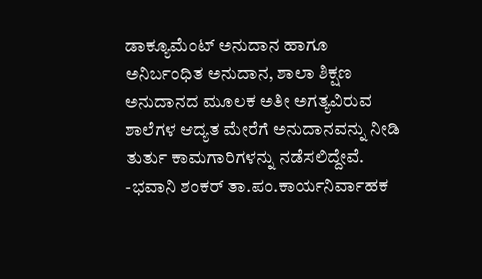ಡಾಕ್ಯೂಮೆಂಟ್ ಅನುದಾನ ಹಾಗೂ ಅನಿರ್ಬಂಧಿತ ಅನುದಾನ, ಶಾಲಾ ಶಿಕ್ಷಣ ಅನುದಾನದ ಮೂಲಕ ಅತೀ ಅಗತ್ಯವಿರುವ ಶಾಲೆಗಳ ಆದ್ಯತ ಮೇರೆಗೆ ಅನುದಾನವನ್ನು ನೀಡಿ ತುರ್ತು ಕಾಮಗಾರಿಗಳನ್ನು ನಡೆಸಲಿದ್ದೇವೆ.
-ಭವಾನಿ ಶಂಕರ್ ತಾ.ಪಂ.ಕಾರ್ಯನಿರ್ವಾಹಕ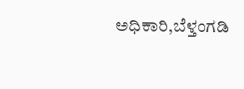ಅಧಿಕಾರಿ,ಬೆಳ್ತಂಗಡಿ